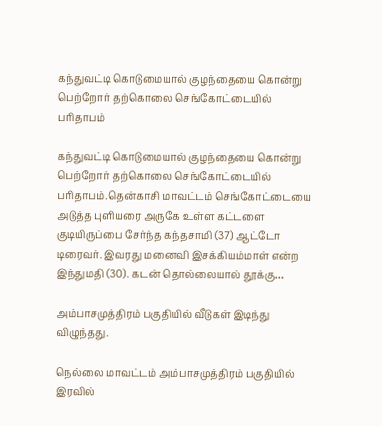கந்துவட்டி கொடுமையால் குழந்தையை கொன்று பெற்றோர் தற்கொலை செங்கோட்டையில் பரிதாபம்

கந்துவட்டி கொடுமையால் குழந்தையை கொன்று பெற்றோர் தற்கொலை செங்கோட்டையில் பரிதாபம்.தென்காசி மாவட்டம் செங்கோட்டையை அடுத்த புளியரை அருகே உள்ள கட்டளை குடியிருப்பை சேர்ந்த கந்தசாமி (37) ஆட்டோ டிரைவர். இவரது மனைவி இசக்கியம்மாள் என்ற இந்துமதி (30). கடன் தொல்லையால் தூக்கு…

அம்பாசமுத்திரம் பகுதியில் வீடுகள் இடிந்து விழுந்தது.

நெல்லை மாவட்டம் அம்பாசமுத்திரம் பகுதியில் இரவில்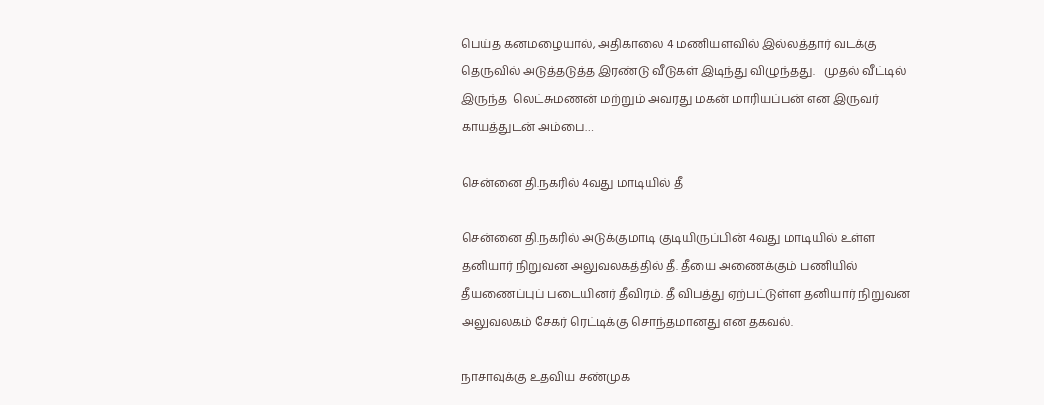பெய்த கனமழையால், அதிகாலை 4 மணியளவில் இல்லத்தார் வடக்கு தெருவில் அடுத்தடுத்த இரண்டு வீடுகள் இடிந்து விழுந்தது.   முதல் வீட்டில் இருந்த  லெட்சுமணன் மற்றும் அவரது மகன் மாரியப்பன் என இருவர் காயத்துடன் அம்பை…

சென்னை தி.நகரில் 4வது மாடியில் தீ

சென்னை தி.நகரில் அடுக்குமாடி குடியிருப்பின் 4வது மாடியில் உள்ள தனியார் நிறுவன அலுவலகத்தில் தீ. தீயை அணைக்கும் பணியில் தீயணைப்புப் படையினர் தீவிரம். தீ விபத்து ஏற்பட்டுள்ள தனியார் நிறுவன அலுவலகம் சேகர் ரெட்டிக்கு சொந்தமானது என தகவல்.

நாசாவுக்கு உதவிய சண்முக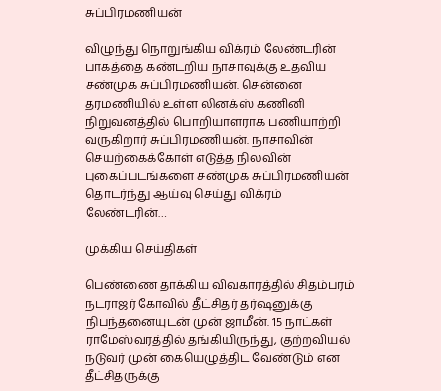சுப்பிரமணியன்

விழுந்து நொறுங்கிய விக்ரம் லேண்டரின் பாகத்தை கண்டறிய நாசாவுக்கு உதவிய  சண்முக சுப்பிரமணியன். சென்னை தரமணியில் உள்ள லினக்ஸ் கணினி நிறுவனத்தில் பொறியாளராக பணியாற்றி வருகிறார் சுப்பிரமணியன். நாசாவின் செயற்கைக்கோள் எடுத்த நிலவின் புகைப்படங்களை சண்முக சுப்பிரமணியன் தொடர்ந்து ஆய்வு செய்து விக்ரம் லேண்டரின்…

முக்கிய செய்திகள்

பெண்ணை தாக்கிய விவகாரத்தில் சிதம்பரம் நடராஜர் கோவில் தீட்சிதர் தர்ஷனுக்கு நிபந்தனையுடன் முன் ஜாமீன். 15 நாட்கள் ராமேஸ்வரத்தில் தங்கியிருந்து, குற்றவியல் நடுவர் முன் கையெழுத்திட வேண்டும் என தீட்சிதருக்கு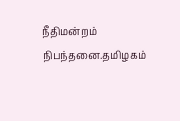நீதிமன்றம் நிபந்தனை.தமிழகம்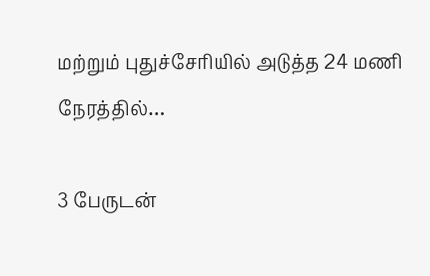மற்றும் புதுச்சேரியில் அடுத்த 24 மணி நேரத்தில்…

3 பேருடன்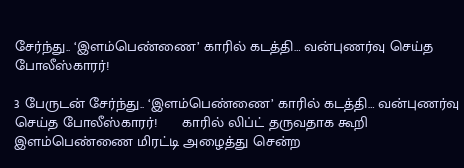சேர்ந்து.. ‘இளம்பெண்ணை’ காரில் கடத்தி… வன்புணர்வு செய்த போலீஸ்காரர்!

3 பேருடன் சேர்ந்து.. ‘இளம்பெண்ணை’ காரில் கடத்தி… வன்புணர்வு செய்த போலீஸ்காரர்!      காரில் லிப்ட் தருவதாக கூறி இளம்பெண்ணை மிரட்டி அழைத்து சென்ற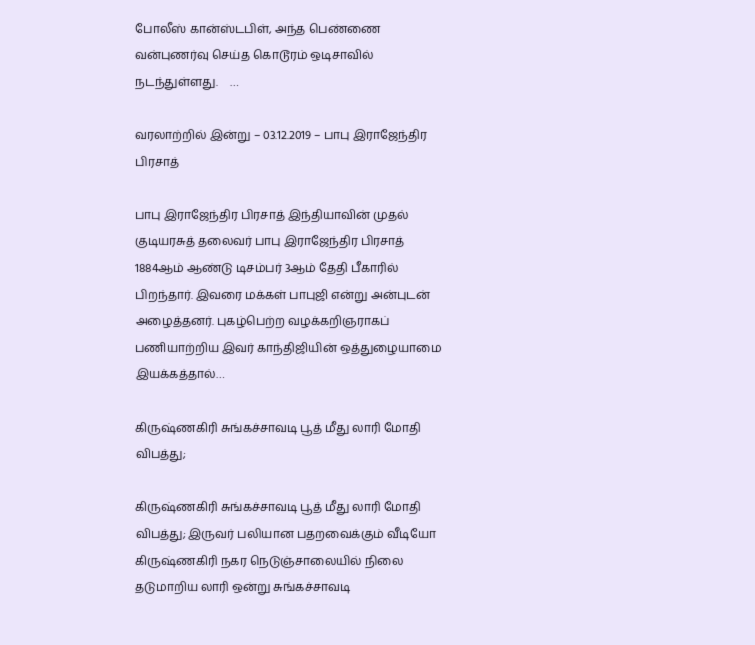போலீஸ் கான்ஸ்டபிள், அந்த பெண்ணை வன்புணர்வு செய்த கொடூரம் ஒடிசாவில் நடந்துள்ளது.    …

வரலாற்றில் இன்று – 03.12.2019 – பாபு இராஜேந்திர பிரசாத்

பாபு இராஜேந்திர பிரசாத் இந்தியாவின் முதல் குடியரசுத் தலைவர் பாபு இராஜேந்திர பிரசாத் 1884ஆம் ஆண்டு டிசம்பர் 3ஆம் தேதி பீகாரில் பிறந்தார். இவரை மக்கள் பாபுஜி என்று அன்புடன் அழைத்தனர். புகழ்பெற்ற வழக்கறிஞராகப் பணியாற்றிய இவர் காந்திஜியின் ஒத்துழையாமை இயக்கத்தால்…

கிருஷ்ணகிரி சுங்கச்சாவடி பூத் மீது லாரி மோதி விபத்து;

கிருஷ்ணகிரி சுங்கச்சாவடி பூத் மீது லாரி மோதி விபத்து; இருவர் பலியான பதறவைக்கும் வீடியோ கிருஷ்ணகிரி நகர நெடுஞ்சாலையில் நிலை தடுமாறிய லாரி ஒன்று சுங்கச்சாவடி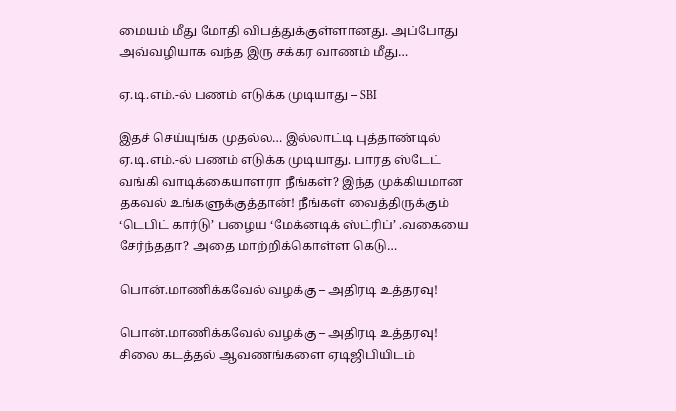மையம் மீது மோதி விபத்துக்குள்ளானது. அப்போது அவ்வழியாக வந்த இரு சக்கர வாணம் மீது…

ஏ.டி.எம்.-ல் பணம் எடுக்க முடியாது – SBI

இதச் செய்யுங்க முதல்ல… இல்லாட்டி புத்தாண்டில் ஏ.டி.எம்.-ல் பணம் எடுக்க முடியாது. பாரத ஸ்டேட் வங்கி வாடிக்கையாளரா நீங்கள்? இந்த முக்கியமான தகவல் உங்களுக்குத்தான்! நீங்கள் வைத்திருக்கும் ‘டெபிட் கார்டு’ பழைய ‘மேக்னடிக் ஸ்ட்ரிப்’ .வகையை சேர்ந்ததா? அதை மாற்றிக்கொள்ள கெடு…

பொன்.மாணிக்கவேல் வழக்கு – அதிரடி உத்தரவு!

பொன்.மாணிக்கவேல் வழக்கு – அதிரடி உத்தரவு! சிலை கடத்தல் ஆவணங்களை ஏடிஜிபியிடம்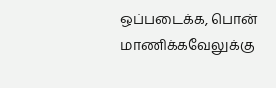ஒப்படைக்க, பொன் மாணிக்கவேலுக்கு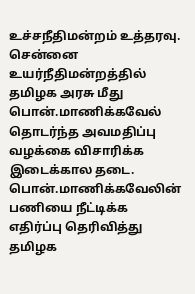உச்சநீதிமன்றம் உத்தரவு. சென்னை உயர்நீதிமன்றத்தில் தமிழக அரசு மீது பொன்.மாணிக்கவேல் தொடர்ந்த அவமதிப்பு வழக்கை விசாரிக்க இடைக்கால தடை. பொன்.மாணிக்கவேலின் பணியை நீட்டிக்க எதிர்ப்பு தெரிவித்து தமிழக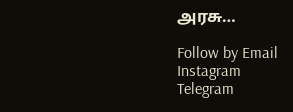அரசு…

Follow by Email
Instagram
Telegram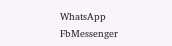WhatsApp
FbMessenger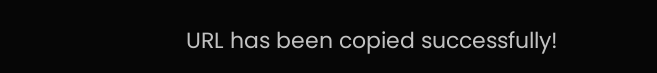URL has been copied successfully!